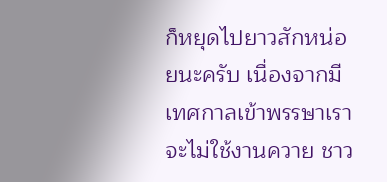ก็หยุดไปยาวสักหน่อยนะครับ เนื่องจากมีเทศกาลเข้าพรรษาเราจะไม่ใช้งานควาย ชาว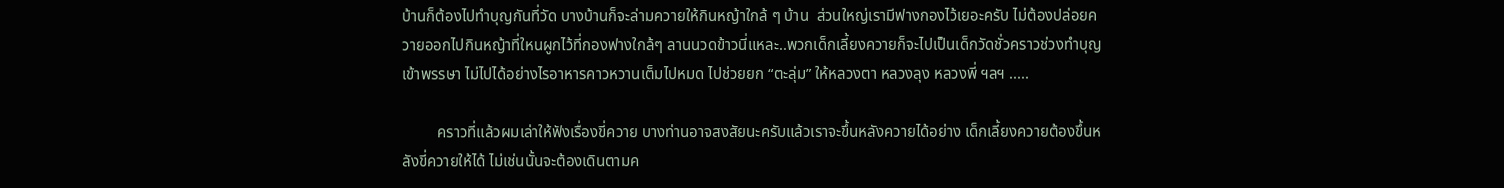บ้านก็ต้องไปทำบุญกันที่วัด บางบ้านก็จะล่ามควายให้กินหญ้าใกล้ ๆ บ้าน  ส่วนใหญ่เรามีฟางกองไว้เยอะครับ ไม่ต้องปล่อยควายออกไปกินหญ้าที่ใหนผูกไว้ที่กองฟางใกล้ๆ ลานนวดข้าวนี่แหละ..พวกเด็กเลี้ยงควายก็จะไปเป็นเด็กวัดชั่วคราวช่วงทำบุญเข้าพรรษา ไม่ไปได้อย่างไรอาหารคาวหวานเต็มไปหมด ไปช่วยยก “ตะลุ่ม” ให้หลวงตา หลวงลุง หลวงพี่ ฯลฯ .....

         คราวที่แล้วผมเล่าให้ฟังเรื่องขี่ควาย บางท่านอาจสงสัยนะครับแล้วเราจะขึ้นหลังควายได้อย่าง เด็กเลี้ยงควายต้องขึ้นหลังขี่ควายให้ได้ ไม่เช่นนั้นจะต้องเดินตามค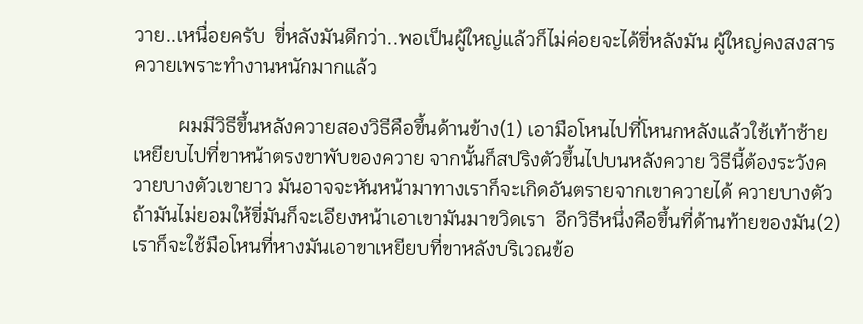วาย..เหนื่อยครับ  ขี่หลังมันดีกว่า..พอเป็นผู้ใหญ่แล้วก็ไม่ค่อยจะได้ขี่หลังมัน ผู้ใหญ่คงสงสารควายเพราะทำงานหนักมากแล้ว

         ผมมีวิธีขึ้นหลังควายสองวิธีคือขึ้นด้านข้าง(1) เอามือโหนไปที่โหนกหลังแล้วใช้เท้าซ้ายเหยียบไปที่ขาหน้าตรงขาพับของควาย จากนั้นก็สปริงตัวขึ้นไปบนหลังควาย วิธีนี้ต้องระวังควายบางตัวเขายาว มันอาจจะหันหน้ามาทางเราก็จะเกิดอันตรายจากเขาควายได้ ควายบางตัวถ้ามันไม่ยอมให้ขี่มันก็จะเอียงหน้าเอาเขามันมาขวิดเรา  อีกวิธีหนึ่งคือขึ้นที่ด้านท้ายของมัน(2)เราก็จะใช้มือโหนที่หางมันเอาขาเหยียบที่ขาหลังบริเวณข้อ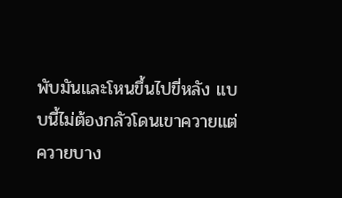พับมันและโหนขึ้นไปขี่หลัง แบบนี้ไม่ต้องกลัวโดนเขาควายแต่ควายบาง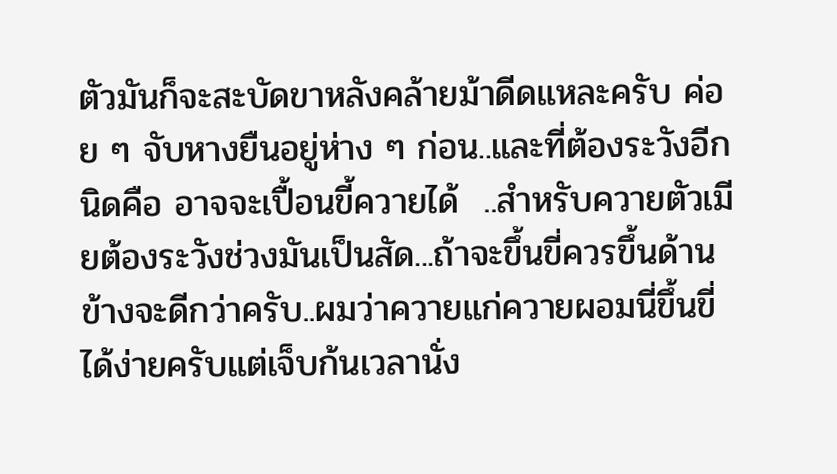ตัวมันก็จะสะบัดขาหลังคล้ายม้าดีดแหละครับ ค่อย ๆ จับหางยืนอยู่ห่าง ๆ ก่อน..และที่ต้องระวังอีกนิดคือ อาจจะเปื้อนขี้ควายได้  ..สำหรับควายตัวเมียต้องระวังช่วงมันเป็นสัด...ถ้าจะขึ้นขี่ควรขึ้นด้านข้างจะดีกว่าครับ..ผมว่าควายแก่ควายผอมนี่ขึ้นขี่ได้ง่ายครับแต่เจ็บก้นเวลานั่ง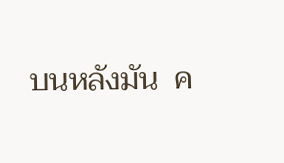บนหลังมัน  ค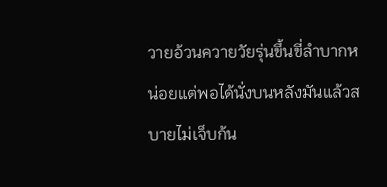วายอ้วนควายวัยรุ่นขึ้นขี่ลำบากหน่อยแต่พอได้นั่งบนหลังมันแล้วสบายไม่เจ็บก้น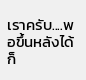เราครับ....พอขึ้นหลังได้ก็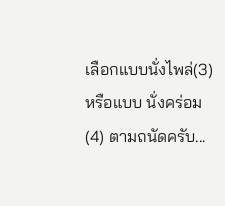เลือกแบบนั่งไพล่(3) หรือแบบ นั่งคร่อม (4) ตามถนัดครับ...